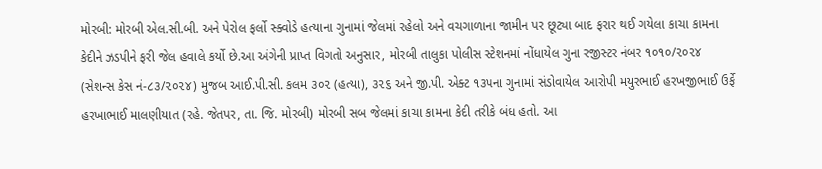મોરબી: મોરબી એલ.સી.બી. અને પેરોલ ફર્લો સ્ક્વોડે હત્યાના ગુનામાં જેલમાં રહેલો અને વચગાળાના જામીન પર છૂટ્યા બાદ ફરાર થઈ ગયેલા કાચા કામના કેદીને ઝડપીને ફરી જેલ હવાલે કર્યો છે.આ અંગેની પ્રાપ્ત વિગતો અનુસાર, મોરબી તાલુકા પોલીસ સ્ટેશનમાં નોંધાયેલ ગુના રજીસ્ટર નંબર ૧૦૧૦/૨૦૨૪ (સેશન્સ કેસ નં-૮૩/૨૦૨૪) મુજબ આઈ.પી.સી. કલમ ૩૦૨ (હત્યા), ૩૨૬ અને જી.પી. એક્ટ ૧૩૫ના ગુનામાં સંડોવાયેલ આરોપી મયુરભાઈ હરખજીભાઈ ઉર્ફે હરખાભાઈ માલણીયાત (રહે. જેતપર, તા. જિ. મોરબી) મોરબી સબ જેલમાં કાચા કામના કેદી તરીકે બંધ હતો. આ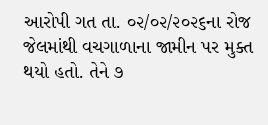આરોપી ગત તા. ૦૨/૦૨/૨૦૨૬ના રોજ જેલમાંથી વચગાળાના જામીન પર મુક્ત થયો હતો. તેને ૭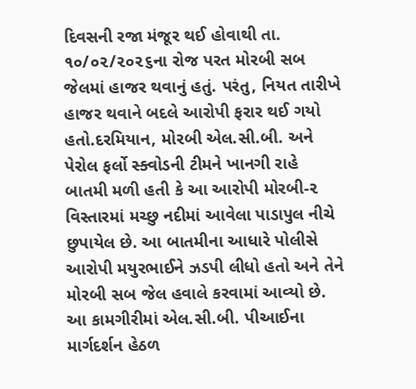દિવસની રજા મંજૂર થઈ હોવાથી તા. ૧૦/૦૨/૨૦૨૬ના રોજ પરત મોરબી સબ જેલમાં હાજર થવાનું હતું. પરંતુ, નિયત તારીખે હાજર થવાને બદલે આરોપી ફરાર થઈ ગયો હતો.દરમિયાન, મોરબી એલ.સી.બી. અને પેરોલ ફર્લો સ્ક્વોડની ટીમને ખાનગી રાહે બાતમી મળી હતી કે આ આરોપી મોરબી-૨ વિસ્તારમાં મચ્છુ નદીમાં આવેલા પાડાપુલ નીચે છુપાયેલ છે. આ બાતમીના આધારે પોલીસે આરોપી મયુરભાઈને ઝડપી લીધો હતો અને તેને મોરબી સબ જેલ હવાલે કરવામાં આવ્યો છે. આ કામગીરીમાં એલ.સી.બી. પીઆઈના માર્ગદર્શન હેઠળ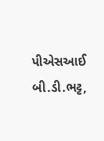પીએસઆઈ બી.ડી.ભટ્ટ,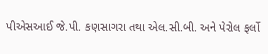પીએસઆઈ જે.પી. કણસાગરા તથા એલ.સી.બી. અને પેરોલ ફર્લો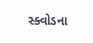સ્ક્વોડના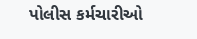પોલીસ કર્મચારીઓ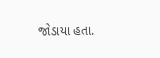જોડાયા હતા.